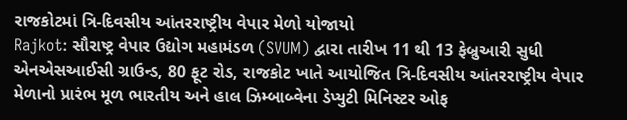રાજકોટમાં ત્રિ-દિવસીય આંતરરાષ્ટ્રીય વેપાર મેળો યોજાયો
Rajkot: સૌરાષ્ટ્ર વેપાર ઉદ્યોગ મહામંડળ (SVUM) દ્વારા તારીખ 11 થી 13 ફેબ્રુઆરી સુધી એનએસઆઈસી ગ્રાઉન્ડ, 80 ફૂટ રોડ, રાજકોટ ખાતે આયોજિત ત્રિ-દિવસીય આંતરરાષ્ટ્રીય વેપાર મેળાનો પ્રારંભ મૂળ ભારતીય અને હાલ ઝિમ્બાબ્વેના ડેપ્યુટી મિનિસ્ટર ઓફ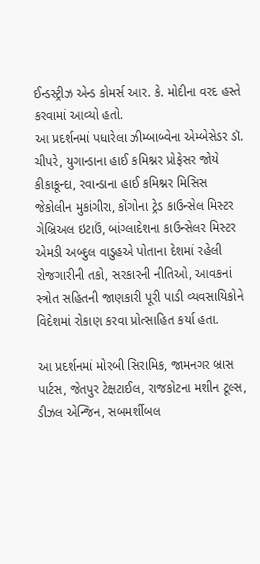ઈન્ડસ્ટ્રીઝ એન્ડ કોમર્સ આર. કે. મોદીના વરદ હસ્તે કરવામાં આવ્યો હતો.
આ પ્રદર્શનમાં પધારેલા ઝીમ્બાબ્વેના એમ્બેસેડર ડૉ. ચીપરે, યુગાન્ડાના હાઈ કમિશ્નર પ્રોફેસર જોયે કીકાકૂન્દા, રવાન્ડાના હાઈ કમિશ્નર મિસિસ જેકોલીન મુકાંગીરા, કોંગોના ટ્રેડ કાઉન્સેલ મિસ્ટર ગેબ્રિઅલ ઇટાઉં, બાંગ્લાદેશના કાઉન્સેલર મિસ્ટર એમડી અબ્દુલ વાડુહએ પોતાના દેશમાં રહેલી રોજગારીની તકો, સરકારની નીતિઓ, આવકનાં સ્ત્રોત સહિતની જાણકારી પૂરી પાડી વ્યવસાયિકોને વિદેશમાં રોકાણ કરવા પ્રોત્સાહિત કર્યા હતા.

આ પ્રદર્શનમાં મોરબી સિરામિક, જામનગર બ્રાસ પાર્ટસ, જેતપુર ટેક્ષટાઈલ, રાજકોટના મશીન ટૂલ્સ, ડીઝલ એન્જિન, સબમર્શીબલ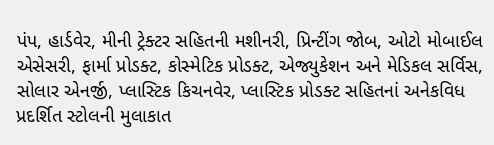પંપ, હાર્ડવેર, મીની ટ્રેક્ટર સહિતની મશીનરી, પ્રિન્ટીંગ જોબ, ઓટો મોબાઈલ એસેસરી, ફાર્મા પ્રોડક્ટ, કોસ્મેટિક પ્રોડક્ટ, એજ્યુકેશન અને મેડિકલ સર્વિસ, સોલાર એનર્જી, પ્લાસ્ટિક કિચનવેર, પ્લાસ્ટિક પ્રોડક્ટ સહિતનાં અનેકવિધ પ્રદર્શિત સ્ટોલની મુલાકાત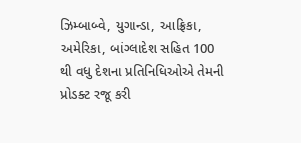ઝિમ્બાબ્વે, યુગાન્ડા, આફ્રિકા, અમેરિકા, બાંગ્લાદેશ સહિત 100 થી વધુ દેશના પ્રતિનિધિઓએ તેમની પ્રોડક્ટ રજૂ કરી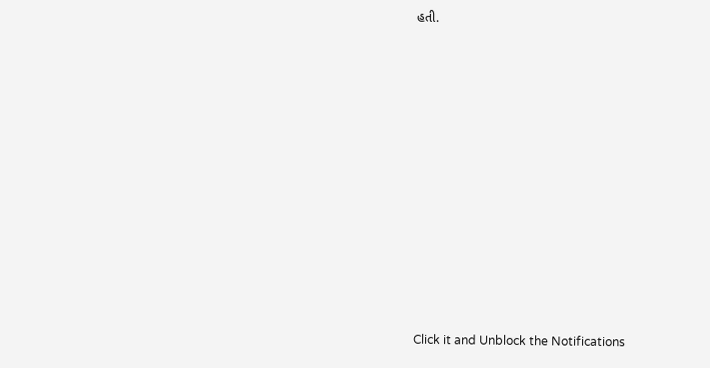હતી.












Click it and Unblock the Notifications